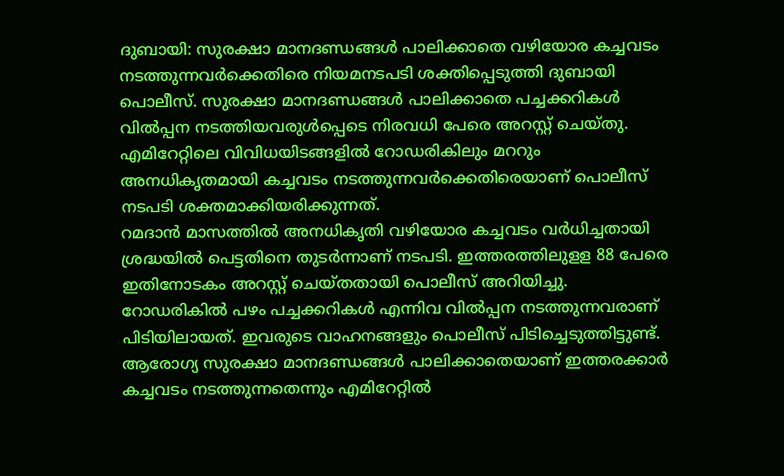ദുബായി: സുരക്ഷാ മാനദണ്ഡങ്ങൾ പാലിക്കാതെ വഴിയോര കച്ചവടം നടത്തുന്നവർക്കെതിരെ നിയമനടപടി ശക്തിപ്പെടുത്തി ദുബായി പൊലീസ്. സുരക്ഷാ മാനദണ്ഡങ്ങൾ പാലിക്കാതെ പച്ചക്കറികൾ വിൽപ്പന നടത്തിയവരുൾപ്പെടെ നിരവധി പേരെ അറസ്റ്റ് ചെയ്തു. എമിറേറ്റിലെ വിവിധയിടങ്ങളിൽ റോഡരികിലും മററും അനധികൃതമായി കച്ചവടം നടത്തുന്നവർക്കെതിരെയാണ് പൊലീസ് നടപടി ശക്തമാക്കിയരിക്കുന്നത്.
റമദാൻ മാസത്തിൽ അനധികൃതി വഴിയോര കച്ചവടം വർധിച്ചതായി ശ്രദ്ധയിൽ പെട്ടതിനെ തുടർന്നാണ് നടപടി. ഇത്തരത്തിലുളള 88 പേരെ ഇതിനോടകം അറസ്റ്റ് ചെയ്തതായി പൊലീസ് അറിയിച്ചു. റോഡരികിൽ പഴം പച്ചക്കറികൾ എന്നിവ വിൽപ്പന നടത്തുന്നവരാണ് പിടിയിലായത്. ഇവരുടെ വാഹനങ്ങളും പൊലീസ് പിടിച്ചെടുത്തിട്ടുണ്ട്.
ആരോഗ്യ സുരക്ഷാ മാനദണ്ഡങ്ങൾ പാലിക്കാതെയാണ് ഇത്തരക്കാർ കച്ചവടം നടത്തുന്നതെന്നും എമിറേറ്റിൽ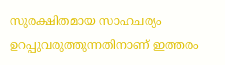സുരക്ഷിതമായ സാഹചര്യം ഉറപ്പുവരുത്തുന്നതിനാണ് ഇത്തരം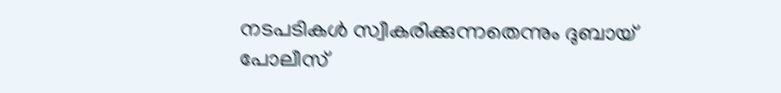നടപടികൾ സ്വീകരിക്കുന്നതെന്നും ദുബായ് പോലീസ്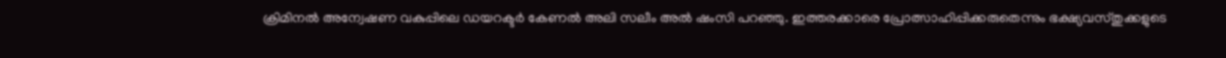ക്രിമിനൽ അന്വേഷണ വകുപ്പിലെ ഡയറക്ടർ കേണൽ അലി സലീം അൽ ഷംസി പറഞ്ഞു. ഇത്തരക്കാരെ പ്രോത്സാഹിപ്പിക്കരുതെന്നും ഭക്ഷ്യവസ്തുക്കളുടെ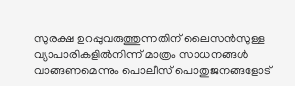സുരക്ഷ ഉറപ്പുവരുത്തുന്നതിന് ലൈസൻസുള്ള വ്യാപാരികളിൽനിന്ന് മാത്രം സാധനങ്ങൾ വാങ്ങണമെന്നും പൊലീസ് പൊതുജനങ്ങളോട്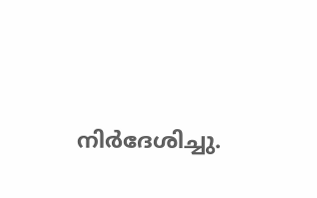നിർദേശിച്ചു.